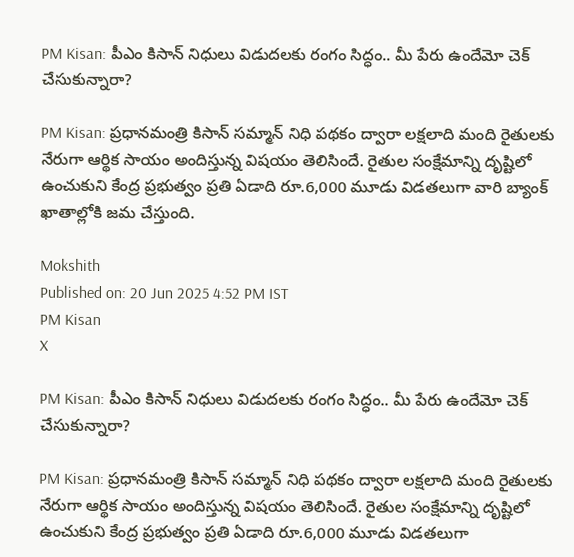PM Kisan: పీఎం కిసాన్‌ నిధులు విడుదలకు రంగం సిద్ధం.. మీ పేరు ఉందేమో చెక్ చేసుకున్నారా?

PM Kisan: ప్రధానమంత్రి కిసాన్ సమ్మాన్ నిధి పథకం ద్వారా లక్షలాది మంది రైతులకు నేరుగా ఆర్థిక సాయం అందిస్తున్న విష‌యం తెలిసిందే. రైతుల సంక్షేమాన్ని దృష్టిలో ఉంచుకుని కేంద్ర ప్రభుత్వం ప్రతి ఏడాది రూ.6,000 మూడు విడతలుగా వారి బ్యాంక్ ఖాతాల్లోకి జమ చేస్తుంది.

Mokshith
Published on: 20 Jun 2025 4:52 PM IST
PM Kisan
X

PM Kisan: పీఎం కిసాన్‌ నిధులు విడుదలకు రంగం సిద్ధం.. మీ పేరు ఉందేమో చెక్ చేసుకున్నారా?

PM Kisan: ప్రధానమంత్రి కిసాన్ సమ్మాన్ నిధి పథకం ద్వారా లక్షలాది మంది రైతులకు నేరుగా ఆర్థిక సాయం అందిస్తున్న విష‌యం తెలిసిందే. రైతుల సంక్షేమాన్ని దృష్టిలో ఉంచుకుని కేంద్ర ప్రభుత్వం ప్రతి ఏడాది రూ.6,000 మూడు విడతలుగా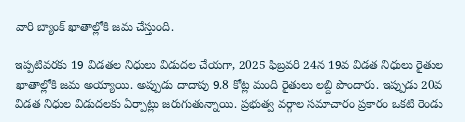వారి బ్యాంక్ ఖాతాల్లోకి జమ చేస్తుంది.

ఇప్పటివరకు 19 విడతల నిధులు విడుదల చేయగా, 2025 ఫిబ్రవరి 24న 19వ విడత నిధులు రైతుల ఖాతాల్లోకి జమ అయ్యాయి. అప్పుడు దాదాపు 9.8 కోట్ల మంది రైతులు లబ్ది పొందారు. ఇప్పుడు 20వ విడత నిధుల విడుదలకు ఏర్పాట్లు జరుగుతున్నాయి. ప్రభుత్వ వర్గాల సమాచారం ప్రకారం ఒక‌టి రెండు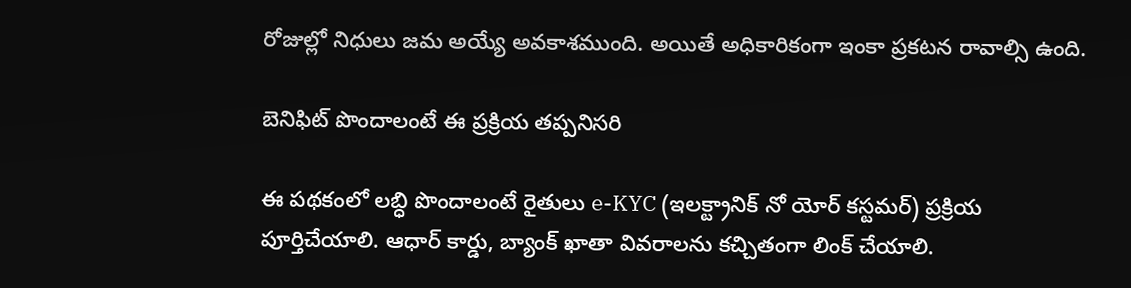రోజుల్లో నిధులు జ‌మ‌ అయ్యే అవకాశముంది. అయితే అధికారికంగా ఇంకా ప్రకటన రావాల్సి ఉంది.

బెనిఫిట్ పొందాలంటే ఈ ప్రక్రియ తప్పనిసరి

ఈ పథకంలో లబ్ధి పొందాలంటే రైతులు e-KYC (ఇలక్ట్రానిక్ నో యోర్ కస్టమర్) ప్రక్రియ పూర్తిచేయాలి. ఆధార్ కార్డు, బ్యాంక్ ఖాతా వివరాలను కచ్చితంగా లింక్ చేయాలి.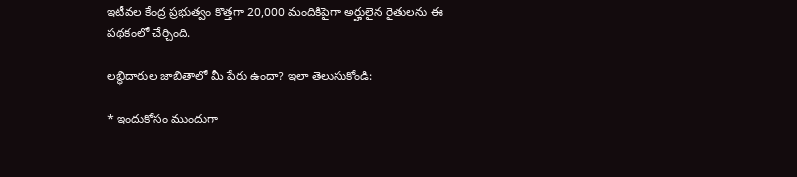ఇటీవల కేంద్ర ప్రభుత్వం కొత్తగా 20,000 మందికిపైగా అర్హులైన రైతులను ఈ పథకంలో చేర్చింది.

ల‌బ్ధిదారుల జాబితాలో మీ పేరు ఉందా? ఇలా తెలుసుకోండి:

* ఇందుకోసం ముందుగా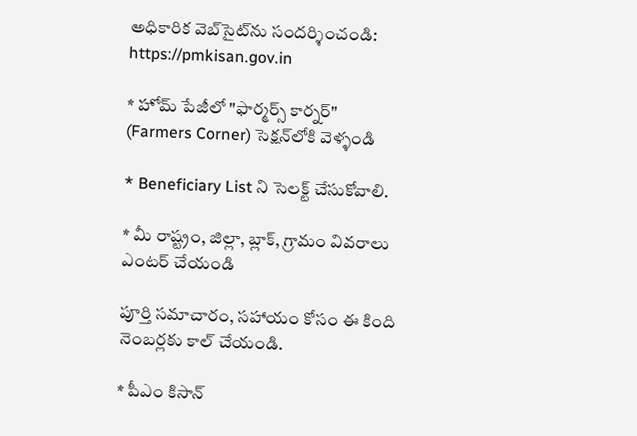అధికారిక వెబ్‌సైట్‌ను సందర్శించండి: https://pmkisan.gov.in

* హోమ్ పేజీలో "ఫార్మర్స్ కార్నర్" (Farmers Corner) సెక్షన్‌లోకి వెళ్ళండి

* Beneficiary List ని సెల‌క్ట్ చేసుకోవాలి.

* మీ రాష్ట్రం, జిల్లా, బ్లాక్, గ్రామం వివరాలు ఎంటర్ చేయండి

పూర్తి స‌మాచారం, స‌హాయం కోసం ఈ కింది నెంబ‌ర్ల‌కు కాల్ చేయండి.

* పీఎం కిసాన్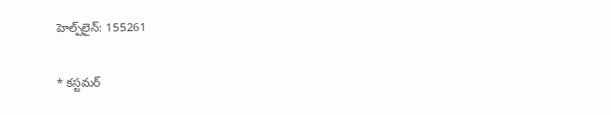హెల్ప్‌లైన్: 155261

* కస్టమర్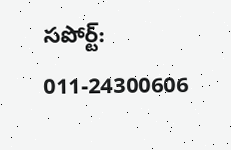సపోర్ట్: 011-24300606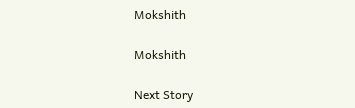Mokshith

Mokshith

Next Story